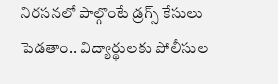నిరసనలో పాల్గొంటే డ్రగ్స్ కేసులు పెడతాం.. విద్యార్థులకు పోలీసుల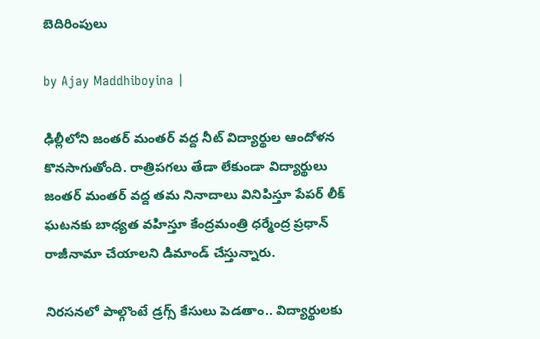బెదిరింపులు

by Ajay Maddhiboyina |

ఢిల్లీలోని జంతర్ మంతర్ వద్ద నీట్ విద్యార్థుల ఆందోళన కొనసాగుతోంది. రాత్రిప‌గ‌లు తేడా లేకుండా విద్యార్థులు జంత‌ర్ మంత‌ర్ వ‌ద్ద త‌మ నినాదాలు వినిపిస్తూ పేప‌ర్ లీక్ ఘ‌ట‌న‌కు బాధ్య‌త వ‌హిస్తూ కేంద్రమంత్రి ధ‌ర్మేంద్ర ప్ర‌ధాన్ రాజీనామా చేయాల‌ని డిమాండ్ చేస్తున్నారు.

నిరసనలో పాల్గొంటే డ్రగ్స్ కేసులు పెడతాం.. విద్యార్థులకు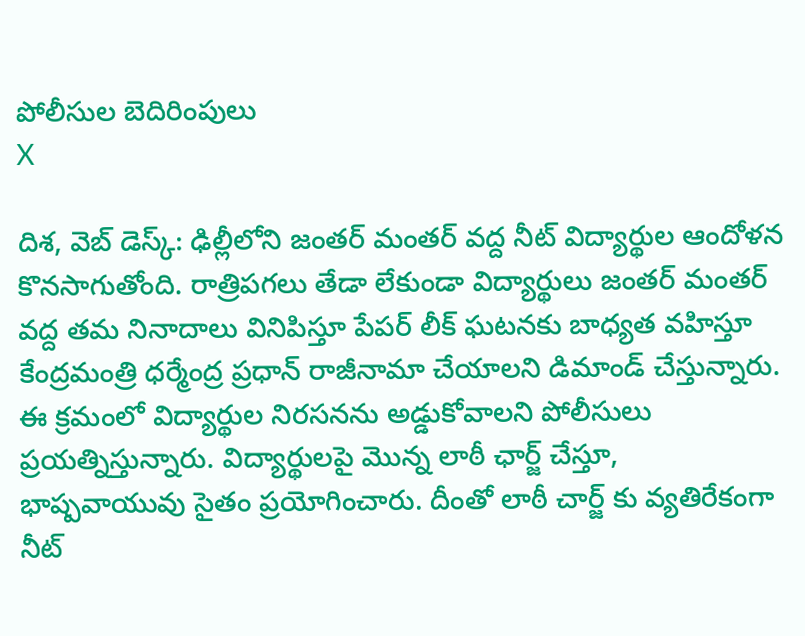పోలీసుల బెదిరింపులు
X

దిశ, వెబ్ డెస్క్: ఢిల్లీలోని జంతర్ మంతర్ వద్ద నీట్ విద్యార్థుల ఆందోళన కొనసాగుతోంది. రాత్రిప‌గ‌లు తేడా లేకుండా విద్యార్థులు జంత‌ర్ మంత‌ర్ వ‌ద్ద త‌మ నినాదాలు వినిపిస్తూ పేప‌ర్ లీక్ ఘ‌ట‌న‌కు బాధ్య‌త వ‌హిస్తూ కేంద్రమంత్రి ధ‌ర్మేంద్ర ప్ర‌ధాన్ రాజీనామా చేయాల‌ని డిమాండ్ చేస్తున్నారు. ఈ క్ర‌మంలో విద్యార్థుల నిర‌స‌న‌ను అడ్డుకోవాల‌ని పోలీసులు ప్ర‌య‌త్నిస్తున్నారు. విద్యార్థుల‌పై మొన్న లాఠీ ఛార్జ్ చేస్తూ, భాష్ప‌వాయువు సైతం ప్ర‌యోగించారు. దీంతో లాఠీ చార్జ్ కు వ్య‌తిరేకంగా నీట్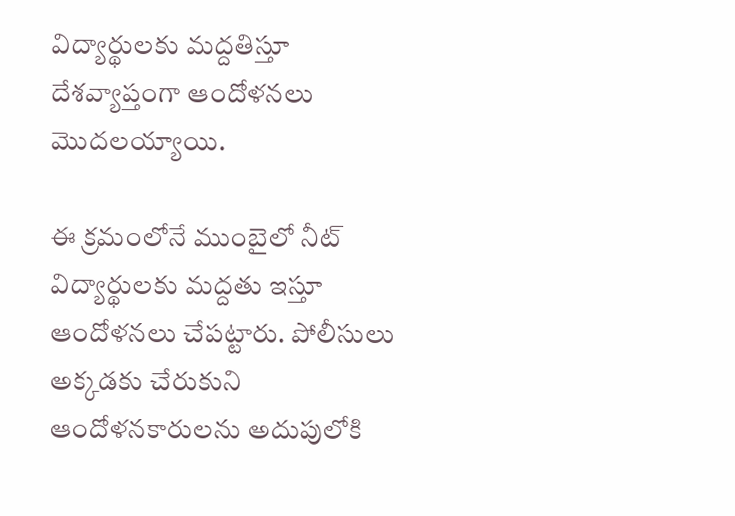విద్యార్థుల‌కు మ‌ద్ద‌తిస్తూ దేశ‌వ్యాప్తంగా ఆందోళ‌న‌లు మొద‌ల‌య్యాయి.

ఈ క్ర‌మంలోనే ముంబైలో నీట్ విద్యార్థుల‌కు మ‌ద్ద‌తు ఇస్తూ ఆందోళ‌న‌లు చేప‌ట్టారు. పోలీసులు అక్క‌డ‌కు చేరుకుని ఆందోళ‌న‌కారుల‌ను అదుపులోకి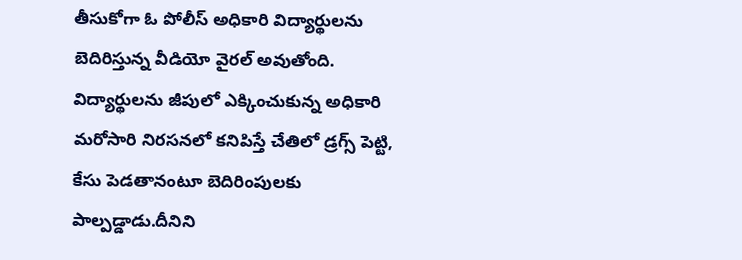తీసుకోగా ఓ పోలీస్ అధికారి విద్యార్థుల‌ను బెదిరిస్తున్న వీడియో వైర‌ల్ అవుతోంది. విద్యార్థుల‌ను జీపులో ఎక్కించుకున్న అధికారి మ‌రోసారి నిర‌స‌న‌లో కనిపిస్తే చేతిలో డ్ర‌గ్స్ పెట్టి, కేసు పెడ‌తానంటూ బెదిరింపుల‌కు పాల్ప‌డ్డాడు.దీనిని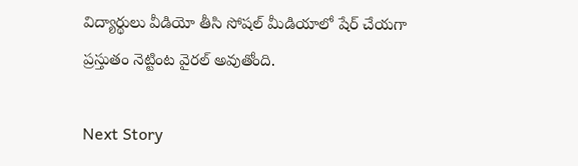విద్యార్థులు వీడియో తీసి సోష‌ల్ మీడియాలో షేర్ చేయ‌గా ప్ర‌స్తుతం నెట్టింట వైర‌ల్ అవుతోంది.

Next Story